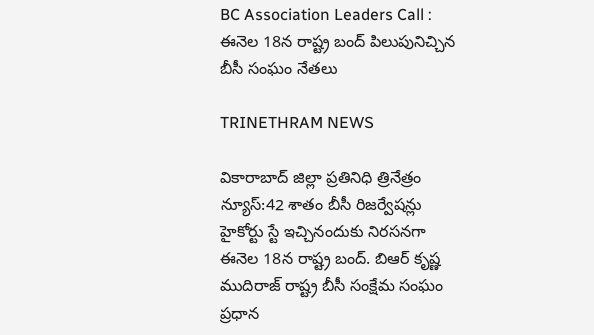BC Association Leaders Call : ఈనెల 18న రాష్ట్ర బంద్ పిలుపునిచ్చిన బీసీ సంఘం నేతలు

TRINETHRAM NEWS

వికారాబాద్ జిల్లా ప్రతినిధి త్రినేత్రం న్యూస్:42 శాతం బీసీ రిజర్వేషన్లు హైకోర్టు స్టే ఇచ్చినందుకు నిరసనగా ఈనెల 18న రాష్ట్ర బంద్. బిఆర్ కృష్ణ ముదిరాజ్ రాష్ట్ర బీసీ సంక్షేమ సంఘం ప్రధాన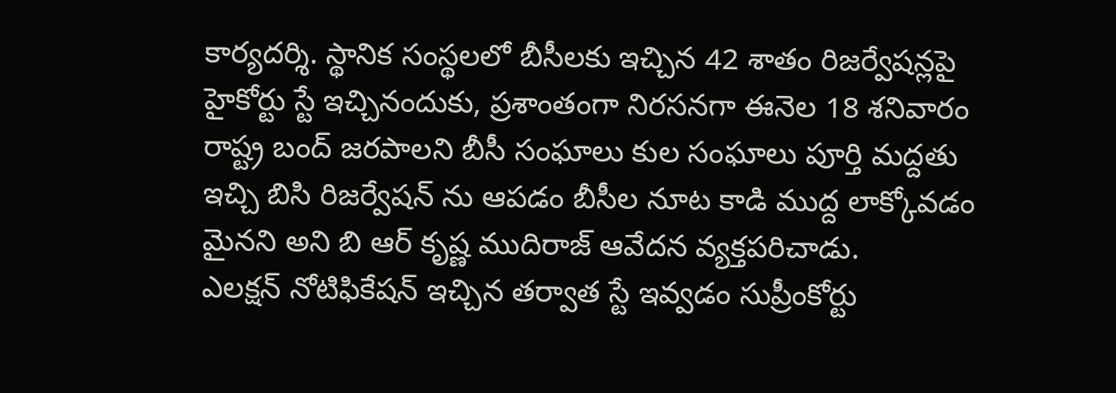కార్యదర్శి. స్థానిక సంస్థలలో బీసీలకు ఇచ్చిన 42 శాతం రిజర్వేషన్లపై హైకోర్టు స్టే ఇచ్చినందుకు, ప్రశాంతంగా నిరసనగా ఈనెల 18 శనివారం రాష్ట్ర బంద్ జరపాలని బీసీ సంఘాలు కుల సంఘాలు పూర్తి మద్దతు ఇచ్చి బిసి రిజర్వేషన్ ను ఆపడం బీసీల నూట కాడి ముద్ద లాక్కోవడం మైనని అని బి ఆర్ కృష్ణ ముదిరాజ్ ఆవేదన వ్యక్తపరిచాడు.
ఎలక్షన్ నోటిఫికేషన్ ఇచ్చిన తర్వాత స్టే ఇవ్వడం సుప్రీంకోర్టు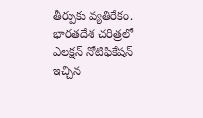తీర్పుకు వ్యతిరేకం. భారతదేశ చరిత్రలో ఎలక్షన్ నోటిఫికేషన్ ఇచ్చిన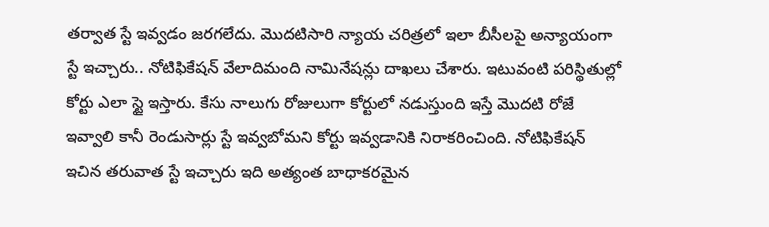తర్వాత స్టే ఇవ్వడం జరగలేదు. మొదటిసారి న్యాయ చరిత్రలో ఇలా బీసీలపై అన్యాయంగా స్టే ఇచ్చారు.. నోటిఫికేషన్ వేలాదిమంది నామినేషన్లు దాఖలు చేశారు. ఇటువంటి పరిస్థితుల్లో కోర్టు ఎలా స్టై ఇస్తారు. కేసు నాలుగు రోజులుగా కోర్టులో నడుస్తుంది ఇస్తే మొదటి రోజే ఇవ్వాలి కానీ రెండుసార్లు స్టే ఇవ్వబోమని కోర్టు ఇవ్వడానికి నిరాకరించింది. నోటిఫికేషన్ ఇచిన తరువాత స్టే ఇచ్చారు ఇది అత్యంత బాధాకరమైన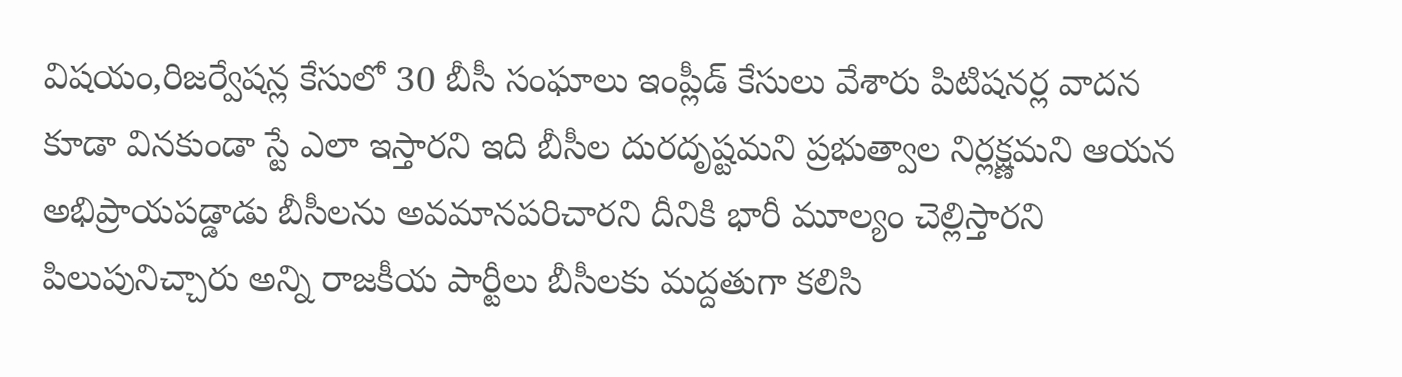విషయం,రిజర్వేషన్ల కేసులో 30 బీసీ సంఘాలు ఇంప్లీడ్ కేసులు వేశారు పిటిషనర్ల వాదన కూడా వినకుండా స్టే ఎలా ఇస్తారని ఇది బీసీల దురదృష్టమని ప్రభుత్వాల నిర్లక్ష్ణమని ఆయన అభిప్రాయపడ్డాడు బీసీలను అవమానపరిచారని దీనికి భారీ మూల్యం చెల్లిస్తారని పిలుపునిచ్చారు అన్ని రాజకీయ పార్టీలు బీసీలకు మద్దతుగా కలిసి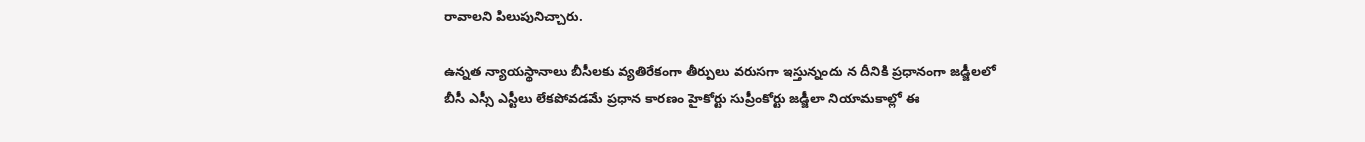రావాలని పిలుపునిచ్చారు.

ఉన్నత న్యాయస్థానాలు బీసీలకు వ్యతిరేకంగా తీర్పులు వరుసగా ఇస్తున్నందు న దీనికి ప్రధానంగా జడ్జీలలో బీసీ ఎస్సీ ఎస్టీలు లేకపోవడమే ప్రధాన కారణం హైకోర్టు సుప్రీంకోర్టు జడ్జీలా నియామకాల్లో ఈ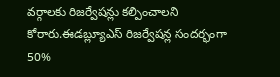వర్గాలకు రిజర్వేషన్లు కల్పించాలని కోరారు.ఈడబ్ల్యూఎస్ రిజర్వేషన్ల సందర్భంగా 50%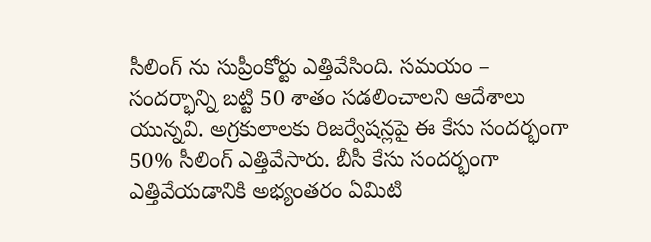సీలింగ్ ను సుప్రీంకోర్టు ఎత్తివేసింది. సమయం – సందర్భాన్ని బట్టి 50 శాతం సడలించాలని ఆదేశాలు యున్నవి. అగ్రకులాలకు రిజర్వేషన్లపై ఈ కేసు సందర్భంగా 50% సీలింగ్ ఎత్తివేసారు. బీసీ కేసు సందర్భంగా ఎత్తివేయడానికి అభ్యంతరం ఏమిటి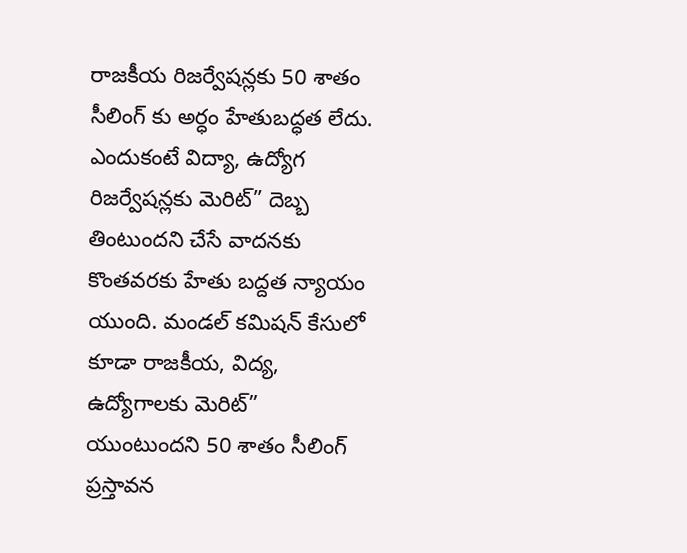రాజకీయ రిజర్వేషన్లకు 50 శాతం సీలింగ్ కు అర్ధం హేతుబద్ధత లేదు. ఎందుకంటే విద్యా, ఉద్యోగ రిజర్వేషన్లకు మెరిట్” దెబ్బ తింటుందని చేసే వాదనకు కొంతవరకు హేతు బద్దత న్యాయం యుంది. మండల్ కమిషన్ కేసులో కూడా రాజకీయ, విద్య, ఉద్యోగాలకు మెరిట్” యుంటుందని 50 శాతం సీలింగ్ ప్రస్తావన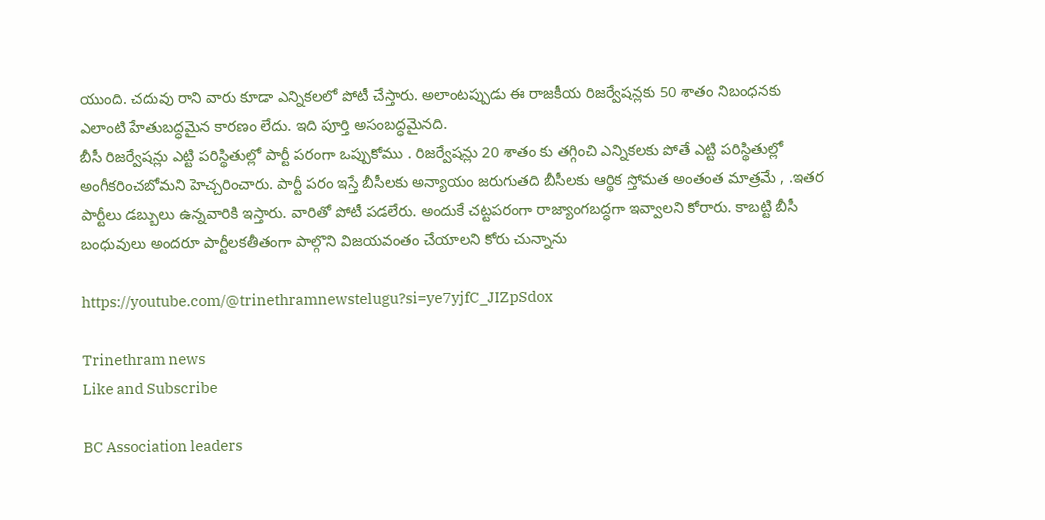యుంది. చదువు రాని వారు కూడా ఎన్నికలలో పోటీ చేస్తారు. అలాంటప్పుడు ఈ రాజకీయ రిజర్వేషన్లకు 50 శాతం నిబంధనకు ఎలాంటి హేతుబద్ధమైన కారణం లేదు. ఇది పూర్తి అసంబద్ధమైనది.
బీసీ రిజర్వేషన్లు ఎట్టి పరిస్థితుల్లో పార్టీ పరంగా ఒప్పుకోము . రిజర్వేషన్లు 20 శాతం కు తగ్గించి ఎన్నికలకు పోతే ఎట్టి పరిస్థితుల్లో అంగీకరించబోమని హెచ్చరించారు. పార్టీ పరం ఇస్తే బీసీలకు అన్యాయం జరుగుతది బీసీలకు ఆర్థిక స్తోమత అంతంత మాత్రమే , .ఇతర పార్టీలు డబ్బులు ఉన్నవారికి ఇస్తారు. వారితో పోటీ పడలేరు. అందుకే చట్టపరంగా రాజ్యాంగబద్ధగా ఇవ్వాలని కోరారు. కాబట్టి బీసీ బంధువులు అందరూ పార్టీలకతీతంగా పాల్గొని విజయవంతం చేయాలని కోరు చున్నాను

https://youtube.com/@trinethramnewstelugu?si=ye7yjfC_JIZpSdox

Trinethram news
Like and Subscribe

BC Association leaders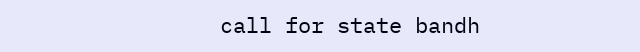call for state bandh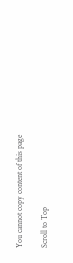You cannot copy content of this page

Scroll to Top